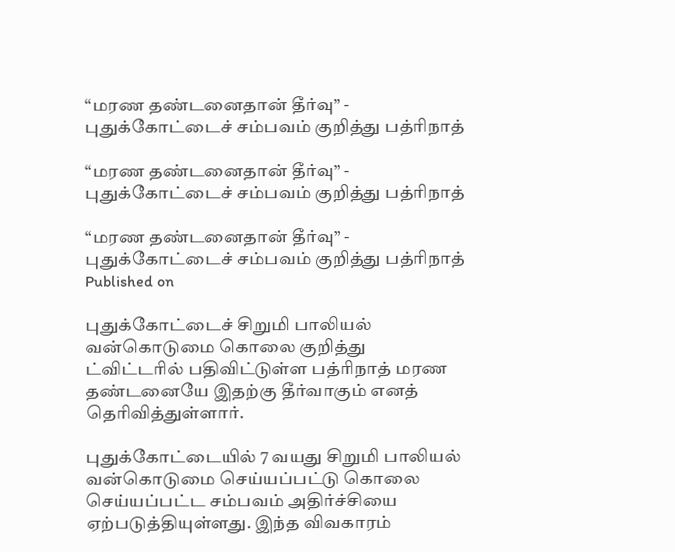“மரண தண்டனைதான் தீர்வு” - புதுக்கோட்டைச் சம்பவம் குறித்து பத்ரிநாத்

“மரண தண்டனைதான் தீர்வு” - புதுக்கோட்டைச் சம்பவம் குறித்து பத்ரிநாத்

“மரண தண்டனைதான் தீர்வு” - புதுக்கோட்டைச் சம்பவம் குறித்து பத்ரிநாத்
Published on

புதுக்கோட்டைச் சிறுமி பாலியல் வன்கொடுமை கொலை குறித்து ட்விட்டரில் பதிவிட்டுள்ள பத்ரிநாத் மரண தண்டனையே இதற்கு தீர்வாகும் எனத் தெரிவித்துள்ளார்.

புதுக்கோட்டையில் 7 வயது சிறுமி பாலியல் வன்கொடுமை செய்யப்பட்டு கொலை செய்யப்பட்ட சம்பவம் அதிர்ச்சியை ஏற்படுத்தியுள்ளது. இந்த விவகாரம்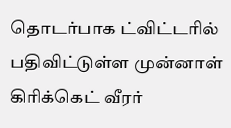தொடர்பாக ட்விட்டரில் பதிவிட்டுள்ள முன்னாள் கிரிக்கெட் வீரர்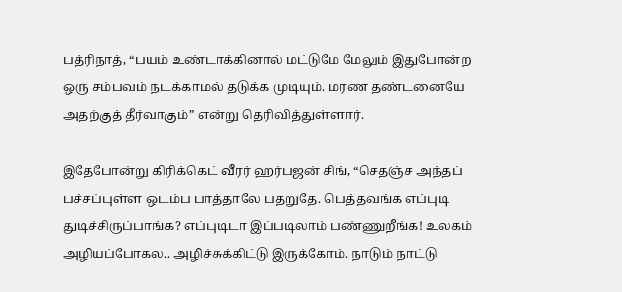பத்ரிநாத், “பயம் உண்டாக்கினால் மட்டுமே மேலும் இதுபோன்ற ஒரு சம்பவம் நடக்காமல் தடுக்க முடியும். மரண தண்டனையே அதற்குத் தீர்வாகும்” என்று தெரிவித்துள்ளார்.

இதேபோன்று கிரிக்கெட் வீரர் ஹர்பஜன் சிங், “செதஞ்ச அந்தப் பச்சப்புள்ள ஒடம்ப பாத்தாலே பதறுதே. பெத்தவங்க எப்புடி துடிச்சிருப்பாங்க? எப்புடிடா இப்படிலாம் பண்ணுறீங்க! உலகம் அழியப்போகல.. அழிச்சுக்கிட்டு இருக்கோம். நாடும் நாட்டு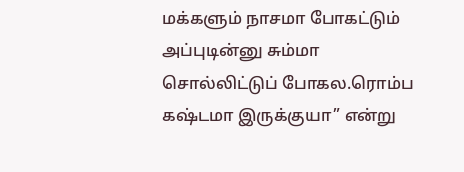மக்களும் நாசமா போகட்டும் அப்புடின்னு சும்மா சொல்லிட்டுப் போகல.ரொம்ப கஷ்டமா இருக்குயா” என்று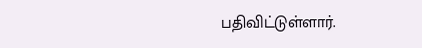பதிவிட்டுள்ளார்.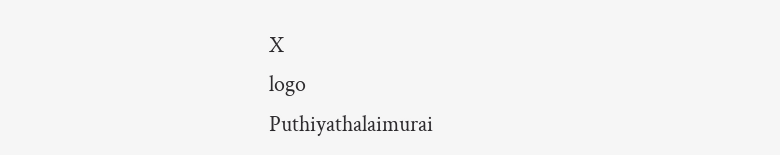X
logo
Puthiyathalaimurai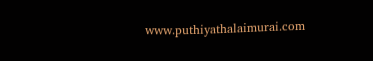www.puthiyathalaimurai.com